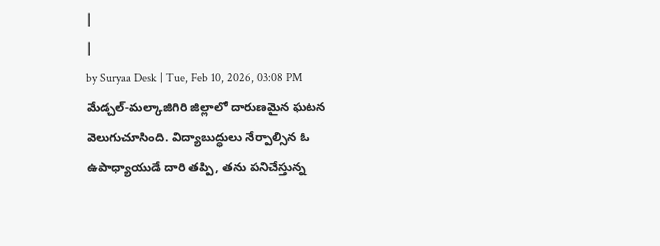|
|
by Suryaa Desk | Tue, Feb 10, 2026, 03:08 PM
మేడ్చల్-మల్కాజిగిరి జిల్లాలో దారుణమైన ఘటన వెలుగుచూసింది. విద్యాబుద్ధులు నేర్పాల్సిన ఓ ఉపాధ్యాయుడే దారి తప్పి, తను పనిచేస్తున్న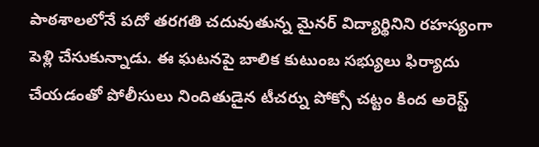పాఠశాలలోనే పదో తరగతి చదువుతున్న మైనర్ విద్యార్థినిని రహస్యంగా పెళ్లి చేసుకున్నాడు. ఈ ఘటనపై బాలిక కుటుంబ సభ్యులు ఫిర్యాదు చేయడంతో పోలీసులు నిందితుడైన టీచర్ను పోక్సో చట్టం కింద అరెస్ట్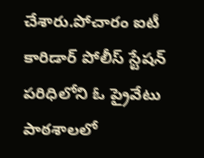చేశారు.పోచారం ఐటీ కారిడార్ పోలీస్ స్టేషన్ పరిధిలోని ఓ ప్రైవేటు పాఠశాలలో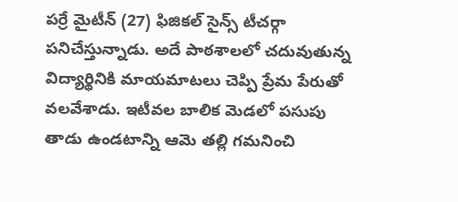పర్రే మైటీన్ (27) ఫిజికల్ సైన్స్ టీచర్గా పనిచేస్తున్నాడు. అదే పాఠశాలలో చదువుతున్న విద్యార్థినికి మాయమాటలు చెప్పి ప్రేమ పేరుతో వలవేశాడు. ఇటీవల బాలిక మెడలో పసుపు తాడు ఉండటాన్ని ఆమె తల్లి గమనించి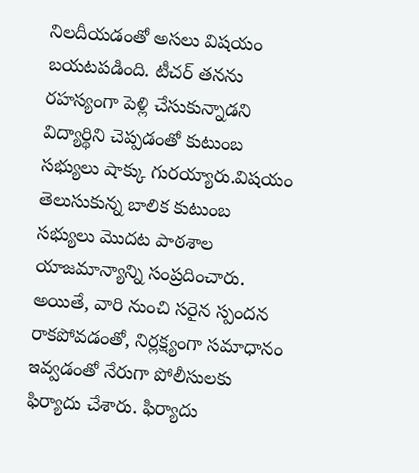నిలదీయడంతో అసలు విషయం బయటపడింది. టీచర్ తనను రహస్యంగా పెళ్లి చేసుకున్నాడని విద్యార్థిని చెప్పడంతో కుటుంబ సభ్యులు షాక్కు గురయ్యారు.విషయం తెలుసుకున్న బాలిక కుటుంబ సభ్యులు మొదట పాఠశాల యాజమాన్యాన్ని సంప్రదించారు. అయితే, వారి నుంచి సరైన స్పందన రాకపోవడంతో, నిర్లక్ష్యంగా సమాధానం ఇవ్వడంతో నేరుగా పోలీసులకు ఫిర్యాదు చేశారు. ఫిర్యాదు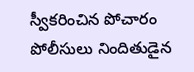స్వీకరించిన పోచారం పోలీసులు నిందితుడైన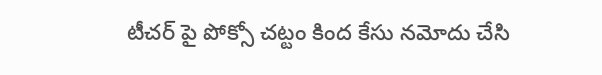టీచర్ పై పోక్సో చట్టం కింద కేసు నమోదు చేసి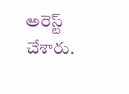అరెస్ట్ చేశారు.